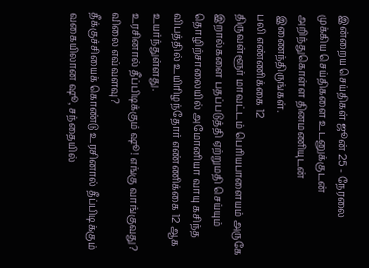இன்றைய செய்திகள் ஜூன் 25 - நேரலை
முக்கிய செய்திகளை உடனுக்குடன் அறிந்துகொள்ள தினமணியுடன் இணைந்திருங்கள்.
பலி எண்ணிக்கை 12
திருவள்ளூர் மாவட்டம் பெரியபாளையம் அருகே இறால்களை பதப்படுத்தி ஏற்றுமதி செய்யும் தொழிற்சாலையில் அமோனியா வாயு கசிந்த விபத்தில் உயிரிழந்தோர் எண்ணிக்கை 12 ஆக உயர்ந்துள்ளது.
உரசினால் தீப்பிடிக்கும் ஷூ! எங்கு வாங்குவது? விலை எவ்வளவு?
தீக்குச்சியைக் கொண்டு உரசினால் தீப்பிடிக்கும் வகையிலான ஷூ, சந்தையில்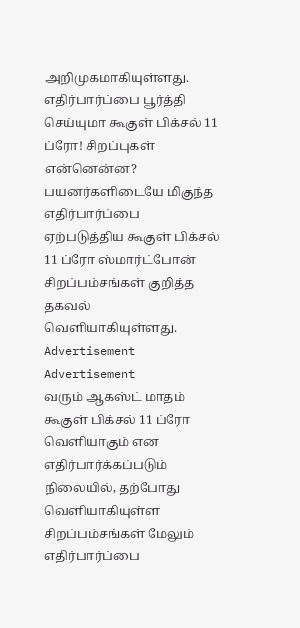அறிமுகமாகியுள்ளது.
எதிர்பார்ப்பை பூர்த்தி செய்யுமா கூகுள் பிக்சல் 11 ப்ரோ! சிறப்புகள் என்னென்ன?
பயனர்களிடையே மிகுந்த எதிர்பார்ப்பை ஏற்படுத்திய கூகுள் பிக்சல் 11 ப்ரோ ஸ்மார்ட்போன் சிறப்பம்சங்கள் குறித்த தகவல் வெளியாகியுள்ளது.
Advertisement
Advertisement
வரும் ஆகஸ்ட் மாதம் கூகுள் பிக்சல் 11 ப்ரோ வெளியாகும் என எதிர்பார்க்கப்படும் நிலையில், தற்போது வெளியாகியுள்ள சிறப்பம்சங்கள் மேலும் எதிர்பார்ப்பை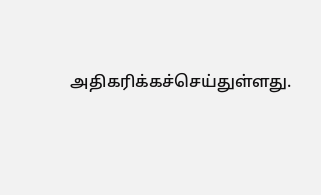அதிகரிக்கச்செய்துள்ளது.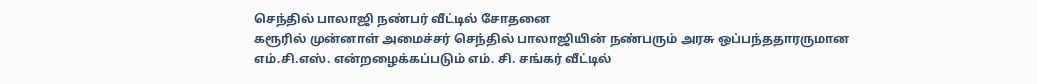செந்தில் பாலாஜி நண்பர் வீட்டில் சோதனை
கரூரில் முன்னாள் அமைச்சர் செந்தில் பாலாஜியின் நண்பரும் அரசு ஒப்பந்ததாரருமான எம்.சி.எஸ். என்றழைக்கப்படும் எம். சி. சங்கர் வீட்டில்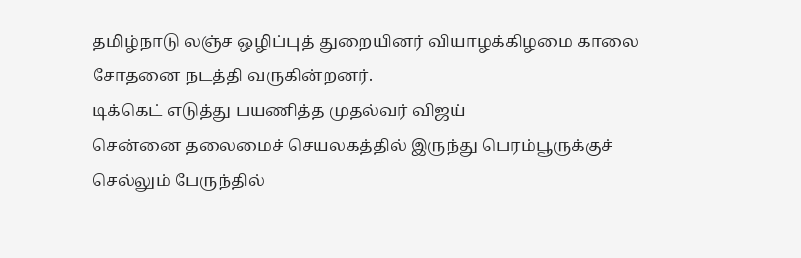தமிழ்நாடு லஞ்ச ஒழிப்புத் துறையினர் வியாழக்கிழமை காலை சோதனை நடத்தி வருகின்றனர்.
டிக்கெட் எடுத்து பயணித்த முதல்வர் விஜய்
சென்னை தலைமைச் செயலகத்தில் இருந்து பெரம்பூருக்குச் செல்லும் பேருந்தில்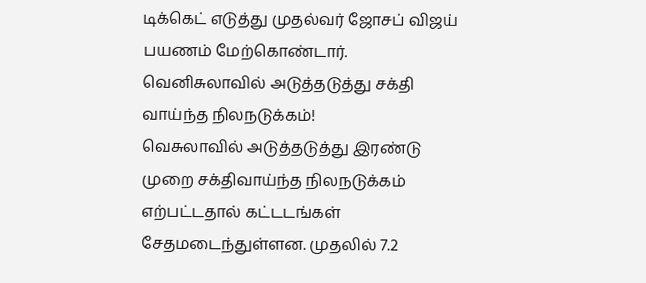டிக்கெட் எடுத்து முதல்வர் ஜோசப் விஜய் பயணம் மேற்கொண்டார்.
வெனிசுலாவில் அடுத்தடுத்து சக்தி வாய்ந்த நிலநடுக்கம்!
வெசுலாவில் அடுத்தடுத்து இரண்டு முறை சக்திவாய்ந்த நிலநடுக்கம் எற்பட்டதால் கட்டடங்கள் சேதமடைந்துள்ளன. முதலில் 7.2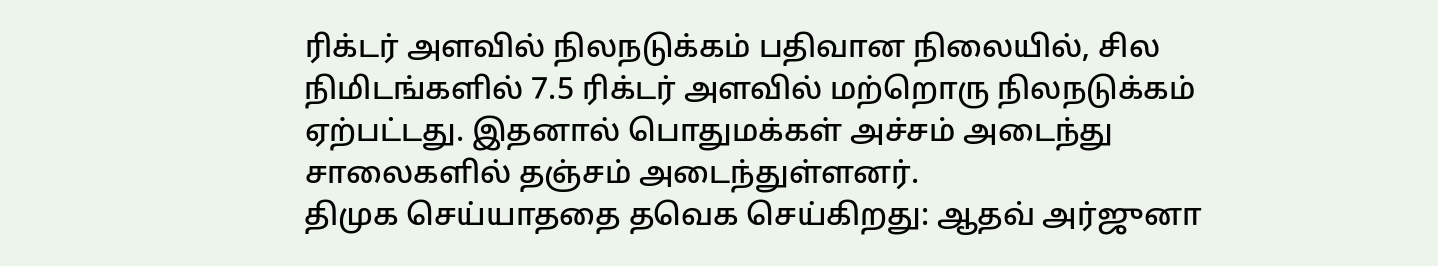ரிக்டர் அளவில் நிலநடுக்கம் பதிவான நிலையில், சில நிமிடங்களில் 7.5 ரிக்டர் அளவில் மற்றொரு நிலநடுக்கம் ஏற்பட்டது. இதனால் பொதுமக்கள் அச்சம் அடைந்து சாலைகளில் தஞ்சம் அடைந்துள்ளனர்.
திமுக செய்யாததை தவெக செய்கிறது: ஆதவ் அர்ஜுனா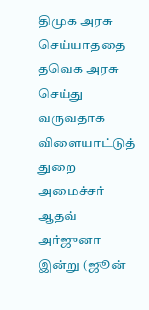திமுக அரசு செய்யாததை தவெக அரசு செய்து வருவதாக விளையாட்டுத் துறை அமைச்சர் ஆதவ் அர்ஜுனா இன்று (ஜூன்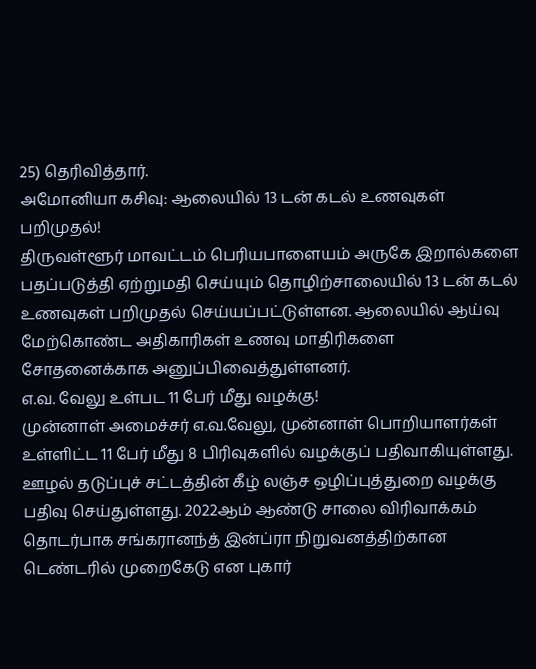25) தெரிவித்தார்.
அமோனியா கசிவு: ஆலையில் 13 டன் கடல் உணவுகள் பறிமுதல்!
திருவள்ளூர் மாவட்டம் பெரியபாளையம் அருகே இறால்களை பதப்படுத்தி ஏற்றுமதி செய்யும் தொழிற்சாலையில் 13 டன் கடல் உணவுகள் பறிமுதல் செய்யப்பட்டுள்ளன. ஆலையில் ஆய்வு மேற்கொண்ட அதிகாரிகள் உணவு மாதிரிகளை சோதனைக்காக அனுப்பிவைத்துள்ளனர்.
எ.வ. வேலு உள்பட 11 பேர் மீது வழக்கு!
முன்னாள் அமைச்சர் எ.வ.வேலு, முன்னாள் பொறியாளர்கள் உள்ளிட்ட 11 பேர் மீது 8 பிரிவுகளில் வழக்குப் பதிவாகியுள்ளது. ஊழல் தடுப்புச் சட்டத்தின் கீழ் லஞ்ச ஒழிப்புத்துறை வழக்கு பதிவு செய்துள்ளது. 2022ஆம் ஆண்டு சாலை விரிவாக்கம் தொடர்பாக சங்கரானந்த் இன்ப்ரா நிறுவனத்திற்கான டெண்டரில் முறைகேடு என புகார்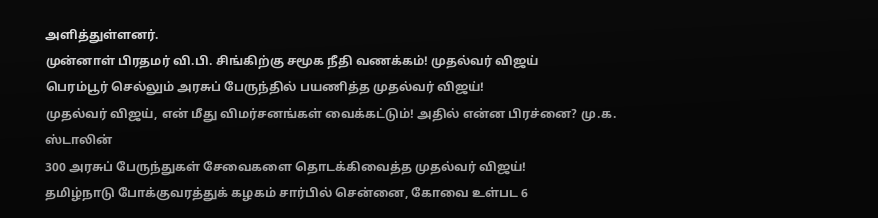அளித்துள்ளனர்.
முன்னாள் பிரதமர் வி.பி. சிங்கிற்கு சமூக நீதி வணக்கம்! முதல்வர் விஜய்
பெரம்பூர் செல்லும் அரசுப் பேருந்தில் பயணித்த முதல்வர் விஜய்!
முதல்வர் விஜய், என் மீது விமர்சனங்கள் வைக்கட்டும்! அதில் என்ன பிரச்னை? மு.க. ஸ்டாலின்
300 அரசுப் பேருந்துகள் சேவைகளை தொடக்கிவைத்த முதல்வர் விஜய்!
தமிழ்நாடு போக்குவரத்துக் கழகம் சார்பில் சென்னை, கோவை உள்பட 6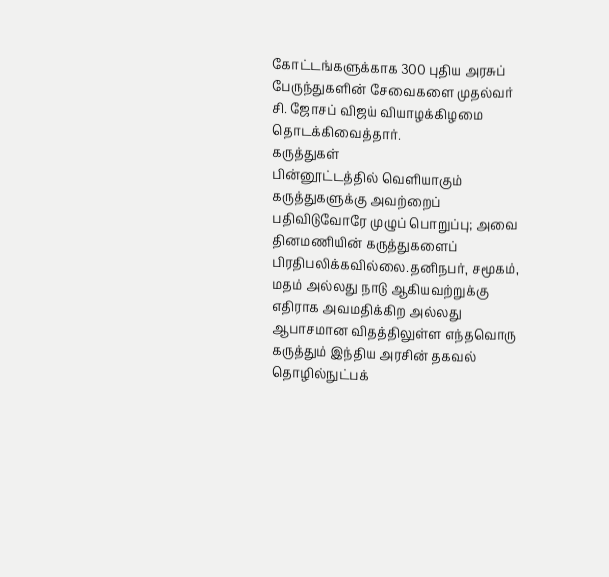கோட்டங்களுக்காக 300 புதிய அரசுப் பேருந்துகளின் சேவைகளை முதல்வர் சி. ஜோசப் விஜய் வியாழக்கிழமை தொடக்கிவைத்தார்.
கருத்துகள்
பின்னூட்டத்தில் வெளியாகும் கருத்துகளுக்கு அவற்றைப் பதிவிடுவோரே முழுப் பொறுப்பு; அவை தினமணியின் கருத்துகளைப் பிரதிபலிக்கவில்லை.தனிநபர், சமூகம், மதம் அல்லது நாடு ஆகியவற்றுக்கு எதிராக அவமதிக்கிற அல்லது ஆபாசமான விதத்திலுள்ள எந்தவொரு கருத்தும் இந்திய அரசின் தகவல் தொழில்நுட்பக்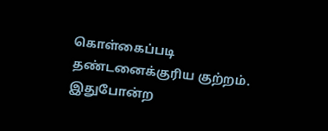கொள்கைப்படி தண்டனைக்குரிய குற்றம். இதுபோன்ற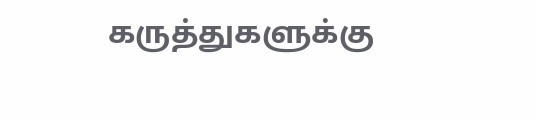கருத்துகளுக்கு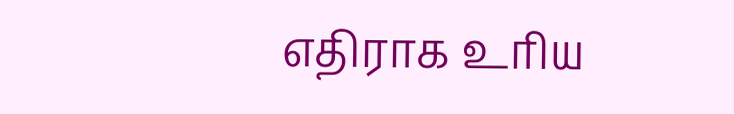எதிராக உரிய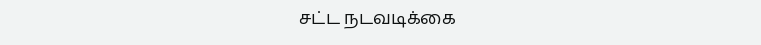சட்ட நடவடிக்கை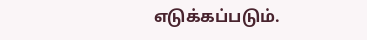எடுக்கப்படும்.